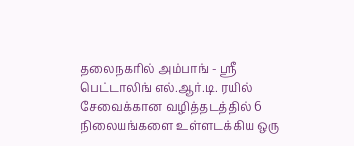தலைநகரில் அம்பாங் - ஶ்ரீ பெட்டாலிங் எல்.ஆர்.டி. ரயில் சேவைக்கான வழித்தடத்தில் 6 நிலையங்களை உள்ளடக்கிய ஒரு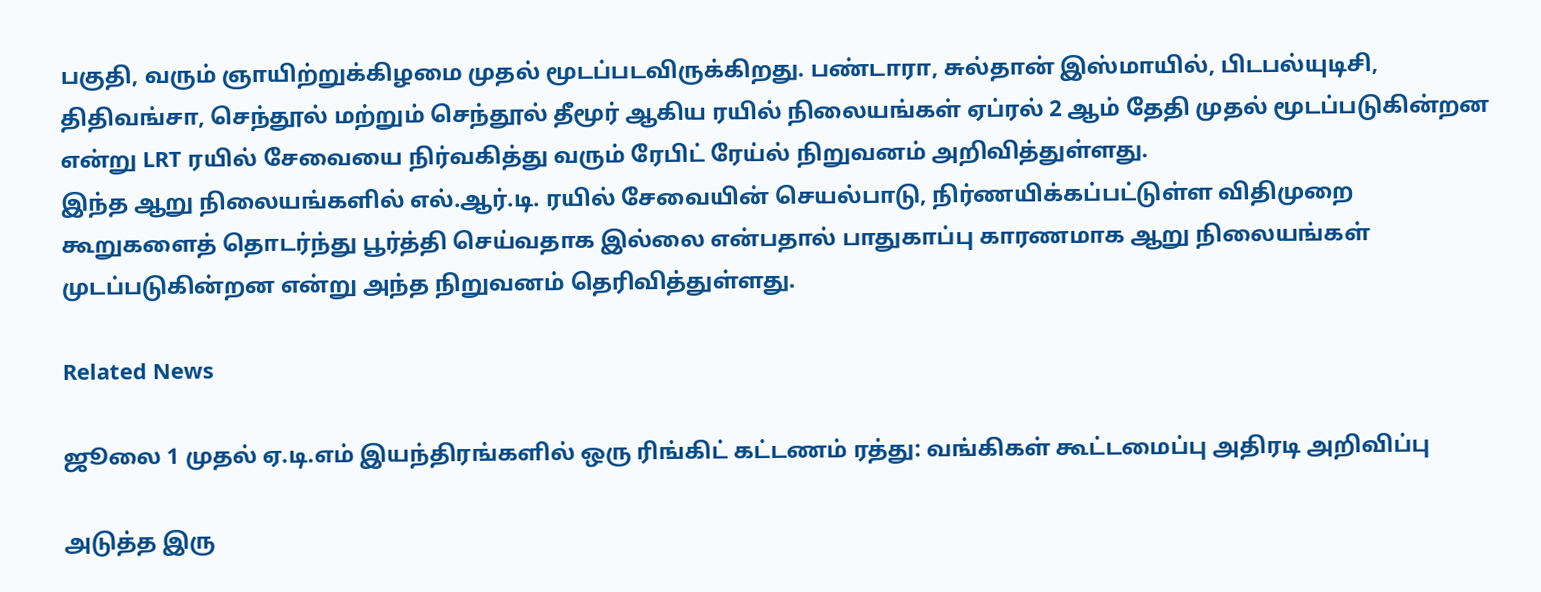பகுதி, வரும் ஞாயிற்றுக்கிழமை முதல் மூடப்படவிருக்கிறது. பண்டாரா, சுல்தான் இஸ்மாயில், பிடபல்யுடிசி, திதிவங்சா, செந்தூல் மற்றும் செந்தூல் தீமூர் ஆகிய ரயில் நிலையங்கள் ஏப்ரல் 2 ஆம் தேதி முதல் மூடப்படுகின்றன என்று LRT ரயில் சேவையை நிர்வகித்து வரும் ரேபிட் ரேய்ல் நிறுவனம் அறிவித்துள்ளது.
இந்த ஆறு நிலையங்களில் எல்.ஆர்.டி. ரயில் சேவையின் செயல்பாடு, நிர்ணயிக்கப்பட்டுள்ள விதிமுறை கூறுகளைத் தொடர்ந்து பூர்த்தி செய்வதாக இல்லை என்பதால் பாதுகாப்பு காரணமாக ஆறு நிலையங்கள் முடப்படுகின்றன என்று அந்த நிறுவனம் தெரிவித்துள்ளது.

Related News

ஜூலை 1 முதல் ஏ.டி.எம் இயந்திரங்களில் ஒரு ரிங்கிட் கட்டணம் ரத்து: வங்கிகள் கூட்டமைப்பு அதிரடி அறிவிப்பு

அடுத்த இரு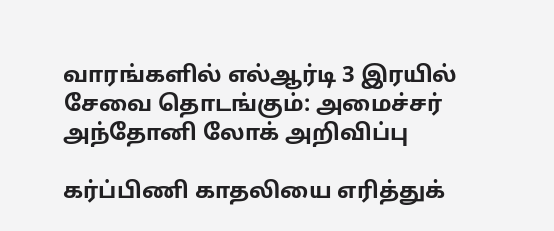வாரங்களில் எல்ஆர்டி 3 இரயில் சேவை தொடங்கும்: அமைச்சர் அந்தோனி லோக் அறிவிப்பு

கர்ப்பிணி காதலியை எரித்துக்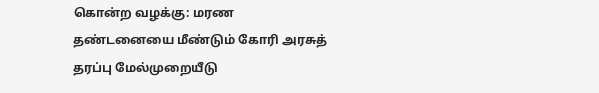கொன்ற வழக்கு: மரண தண்டனையை மீண்டும் கோரி அரசுத் தரப்பு மேல்முறையீடு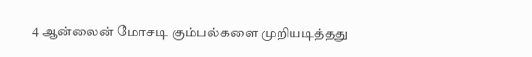4 ஆன்லைன் மோசடி கும்பல்களை முறியடித்தது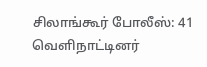சிலாங்கூர் போலீஸ்: 41 வெளிநாட்டினர்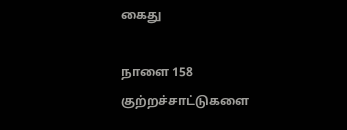கைது

நாளை 158 குற்றச்சாட்டுகளை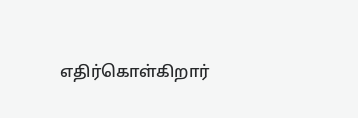எதிர்கொள்கிறார்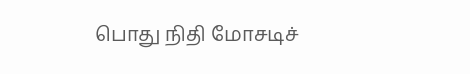பொது நிதி மோசடிச்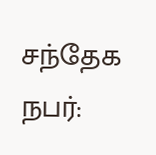சந்தேக நபர்: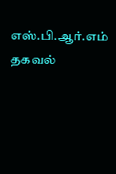எஸ்.பி.ஆர்.எம் தகவல்